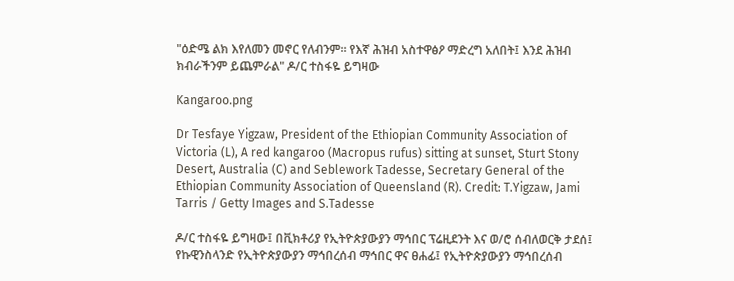"ዕድሜ ልክ እየለመን መኖር የለብንም። የእኛ ሕዝብ አስተዋፅዖ ማድረግ አለበት፤ እንደ ሕዝብ ክብራችንም ይጨምራል" ዶ/ር ተስፋዬ ይግዛው

Kangaroo.png

Dr Tesfaye Yigzaw, President of the Ethiopian Community Association of Victoria (L), A red kangaroo (Macropus rufus) sitting at sunset, Sturt Stony Desert, Australia (C) and Seblework Tadesse, Secretary General of the Ethiopian Community Association of Queensland (R). Credit: T.Yigzaw, Jami Tarris / Getty Images and S.Tadesse

ዶ/ር ተስፋዬ ይግዛው፤ በቪክቶሪያ የኢትዮጵያውያን ማኅበር ፕሬዚደንት እና ወ/ሮ ሰብለወርቅ ታደሰ፤ የኩዊንስላንድ የኢትዮጵያውያን ማኅበረሰብ ማኅበር ዋና ፀሐፊ፤ የኢትዮጵያውያን ማኅበረሰብ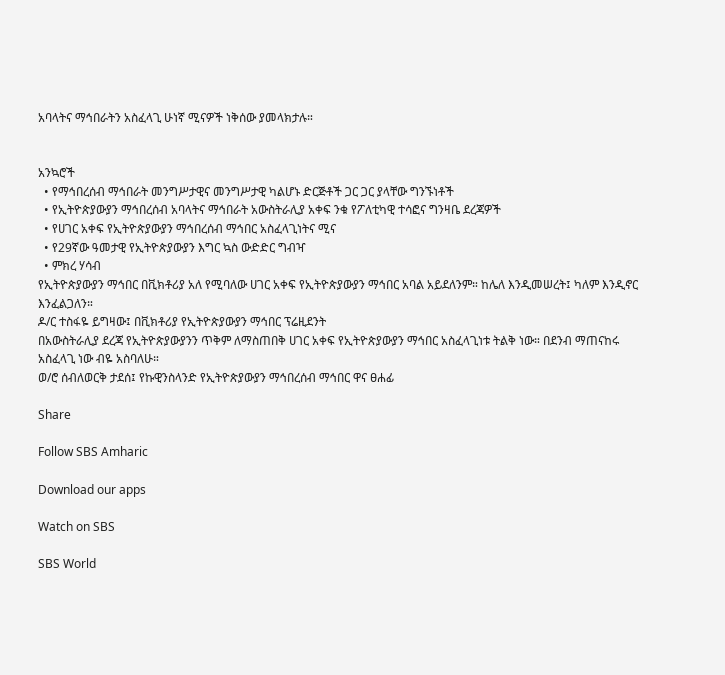አባላትና ማኅበራትን አስፈላጊ ሁነኛ ሚናዎች ነቅሰው ያመላክታሉ።


አንኳሮች
  • የማኅበረሰብ ማኅበራት መንግሥታዊና መንግሥታዊ ካልሆኑ ድርጅቶች ጋር ጋር ያላቸው ግንኙነቶች
  • የኢትዮጵያውያን ማኅበረሰብ አባላትና ማኅበራት አውስትራሊያ አቀፍ ንቁ የፖለቲካዊ ተሳፎና ግንዛቤ ደረጃዎች
  • የሀገር አቀፍ የኢትዮጵያውያን ማኅበረሰብ ማኅበር አስፈላጊነትና ሚና
  • የ29ኛው ዓመታዊ የኢትዮጵያውያን እግር ኳስ ውድድር ግብዣ
  • ምክረ ሃሳብ
የኢትዮጵያውያን ማኅበር በቪክቶሪያ አለ የሚባለው ሀገር አቀፍ የኢትዮጵያውያን ማኅበር አባል አይደለንም። ከሌለ እንዲመሠረት፤ ካለም እንዲኖር እንፈልጋለን።
ዶ/ር ተስፋዬ ይግዛው፤ በቪክቶሪያ የኢትዮጵያውያን ማኅበር ፕሬዚደንት
በአውስትራሊያ ደረጃ የኢትዮጵያውያንን ጥቅም ለማስጠበቅ ሀገር አቀፍ የኢትዮጵያውያን ማኅበር አስፈላጊነቱ ትልቅ ነው። በደንብ ማጠናከሩ አስፈላጊ ነው ብዬ አስባለሁ።
ወ/ሮ ሰብለወርቅ ታደሰ፤ የኩዊንስላንድ የኢትዮጵያውያን ማኅበረሰብ ማኅበር ዋና ፀሐፊ

Share

Follow SBS Amharic

Download our apps

Watch on SBS

SBS World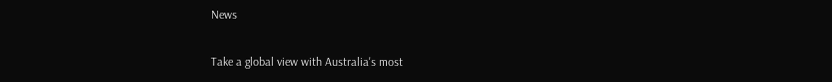News

Take a global view with Australia's most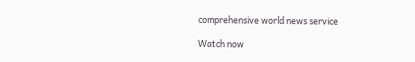comprehensive world news service

Watch now